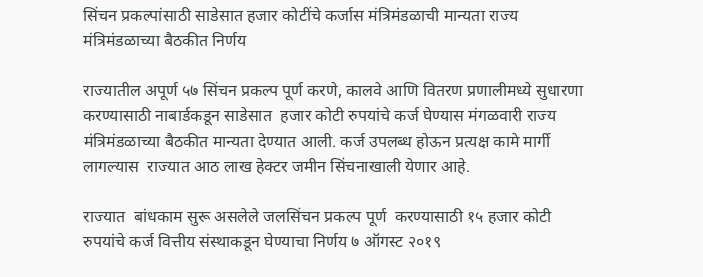सिंचन प्रकल्पांसाठी साडेसात हजार कोटींचे कर्जास मंत्रिमंडळाची मान्यता राज्य मंत्रिमंडळाच्या बैठकीत निर्णय

राज्यातील अपूर्ण ५७ सिंचन प्रकल्प पूर्ण करणे, कालवे आणि वितरण प्रणालीमध्ये सुधारणा करण्यासाठी नाबार्डकडून साडेसात  हजार कोटी रुपयांचे कर्ज घेण्यास मंगळवारी राज्य मंत्रिमंडळाच्या बैठकीत मान्यता देण्यात आली. कर्ज उपलब्ध होऊन प्रत्यक्ष कामे मार्गी लागल्यास  राज्यात आठ लाख हेक्टर जमीन सिंचनाखाली येणार आहे.

राज्यात  बांधकाम सुरू असलेले जलसिंचन प्रकल्प पूर्ण  करण्यासाठी १५ हजार कोटी रुपयांचे कर्ज वित्तीय संस्थाकडून घेण्याचा निर्णय ७ ऑगस्ट २०१९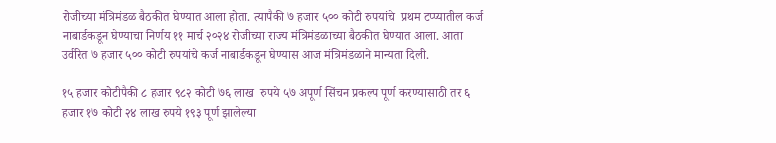रोजीच्या मंत्रिमंडळ बैठकीत घेण्यात आला होता. त्यापैकी ७ हजार ५०० कोटी रुपयांचे  प्रथम टप्प्यातील कर्ज नाबार्डकडून घेण्याचा निर्णय ११ मार्च २०२४ रोजीच्या राज्य मंत्रिमंडळाच्या बैठकीत घेण्यात आला. आता उर्वरित ७ हजार ५०० कोटी रुपयांचे कर्ज नाबार्डकडून घेण्यास आज मंत्रिमंडळाने मान्यता दिली.

१५ हजार कोटीपैकी ८ हजार ९८२ कोटी ७६ लाख  रुपये ५७ अपूर्ण सिंचन प्रकल्प पूर्ण करण्यासाठी तर ६ हजार १७ कोटी २४ लाख रुपये १९३ पूर्ण झालेल्या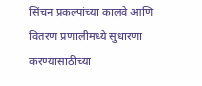सिंचन प्रकल्पांच्या कालवे आणि वितरण प्रणालीमध्ये सुधारणा करण्यासाठीच्या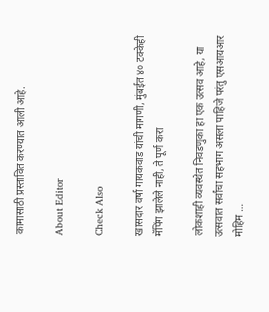कामासाठी प्रस्तावित करण्यात आली आहे.

About Editor

Check Also

खासदार वर्षा गायकवाड यांची मागणी, मुंबईत ४० टक्केही मॅपिंग झालेले नाही, ते पूर्ण करा

लोकशाही व्यवस्थेत निवडणुका हा एक उत्सव आहे, या उत्सवात सर्वांचा सहभाग असला पाहिजे परंतु एसआयआर मोहिम …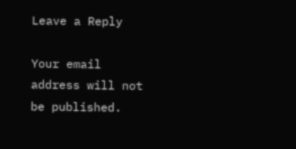Leave a Reply

Your email address will not be published.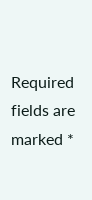Required fields are marked *